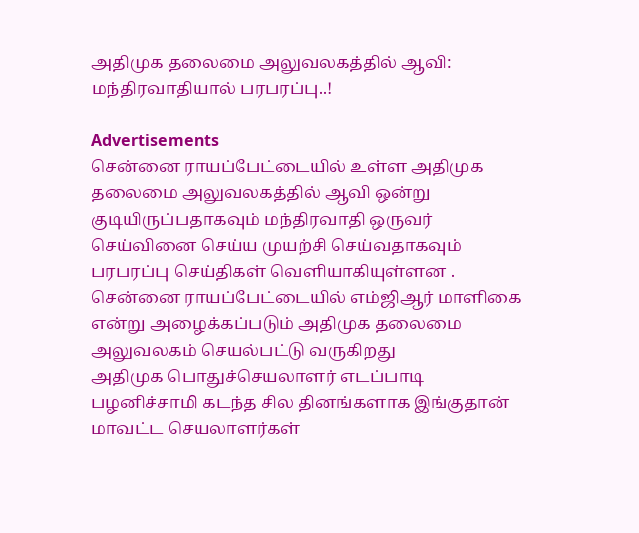அதிமுக தலைமை அலுவலகத்தில் ஆவி: மந்திரவாதியால் பரபரப்பு..!

Advertisements
சென்னை ராயப்பேட்டையில் உள்ள அதிமுக தலைமை அலுவலகத்தில் ஆவி ஒன்று குடியிருப்பதாகவும் மந்திரவாதி ஒருவர் செய்வினை செய்ய முயற்சி செய்வதாகவும் பரபரப்பு செய்திகள் வெளியாகியுள்ளன . சென்னை ராயப்பேட்டையில் எம்ஜிஆர் மாளிகை என்று அழைக்கப்படும் அதிமுக தலைமை அலுவலகம் செயல்பட்டு வருகிறது
அதிமுக பொதுச்செயலாளர் எடப்பாடி பழனிச்சாமி கடந்த சில தினங்களாக இங்குதான் மாவட்ட செயலாளர்கள்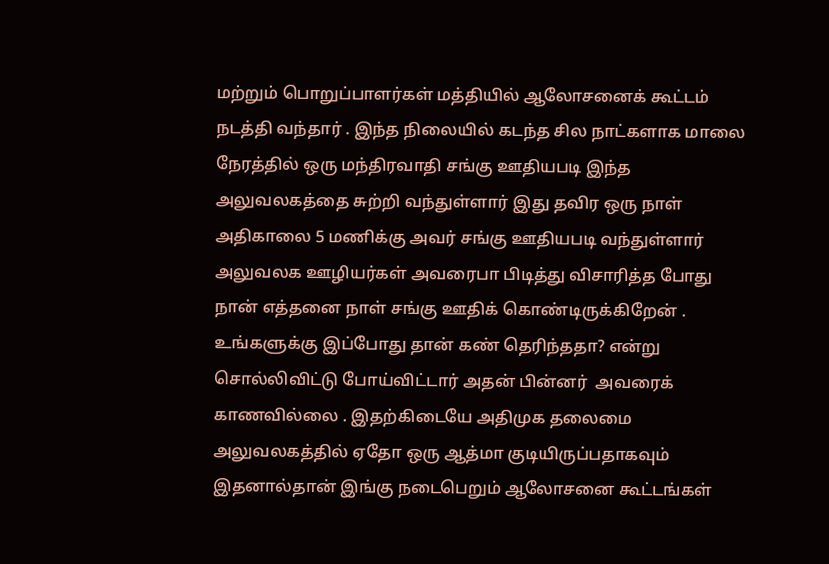மற்றும் பொறுப்பாளர்கள் மத்தியில் ஆலோசனைக் கூட்டம் நடத்தி வந்தார் . இந்த நிலையில் கடந்த சில நாட்களாக மாலை நேரத்தில் ஒரு மந்திரவாதி சங்கு ஊதியபடி இந்த அலுவலகத்தை சுற்றி வந்துள்ளார் இது தவிர ஒரு நாள் அதிகாலை 5 மணிக்கு அவர் சங்கு ஊதியபடி வந்துள்ளார்
அலுவலக ஊழியர்கள் அவரைபா பிடித்து விசாரித்த போது நான் எத்தனை நாள் சங்கு ஊதிக் கொண்டிருக்கிறேன் . உங்களுக்கு இப்போது தான் கண் தெரிந்ததா? என்று சொல்லிவிட்டு போய்விட்டார் அதன் பின்னர்  அவரைக் காணவில்லை . இதற்கிடையே அதிமுக தலைமை அலுவலகத்தில் ஏதோ ஒரு ஆத்மா குடியிருப்பதாகவும் இதனால்தான் இங்கு நடைபெறும் ஆலோசனை கூட்டங்கள்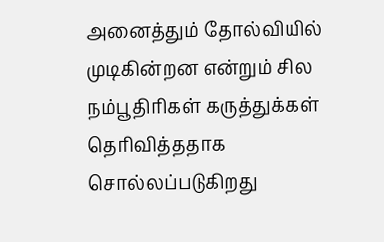அனைத்தும் தோல்வியில் முடிகின்றன என்றும் சில நம்பூதிரிகள் கருத்துக்கள் தெரிவித்ததாக சொல்லப்படுகிறது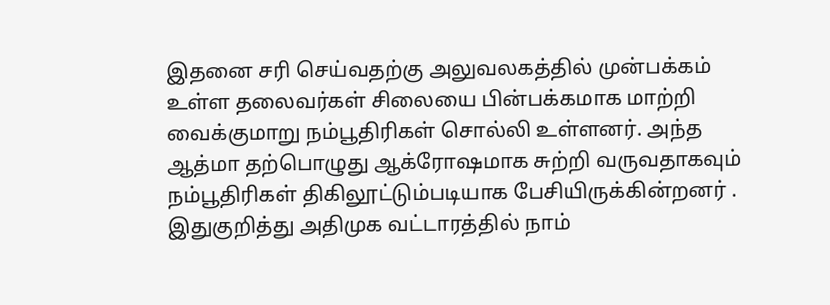இதனை சரி செய்வதற்கு அலுவலகத்தில் முன்பக்கம் உள்ள தலைவர்கள் சிலையை பின்பக்கமாக மாற்றி வைக்குமாறு நம்பூதிரிகள் சொல்லி உள்ளனர். அந்த ஆத்மா தற்பொழுது ஆக்ரோஷமாக சுற்றி வருவதாகவும் நம்பூதிரிகள் திகிலூட்டும்படியாக பேசியிருக்கின்றனர் . இதுகுறித்து அதிமுக வட்டாரத்தில் நாம்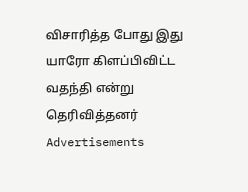விசாரித்த போது இது யாரோ கிளப்பிவிட்ட வதந்தி என்று தெரிவித்தனர்
Advertisements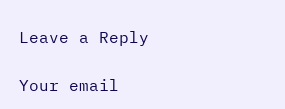Leave a Reply

Your email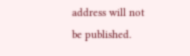address will not be published.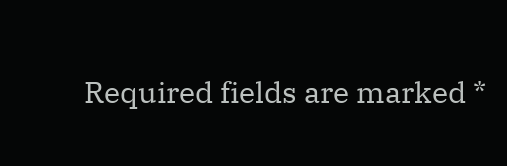Required fields are marked *